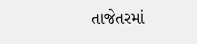તાજેતરમાં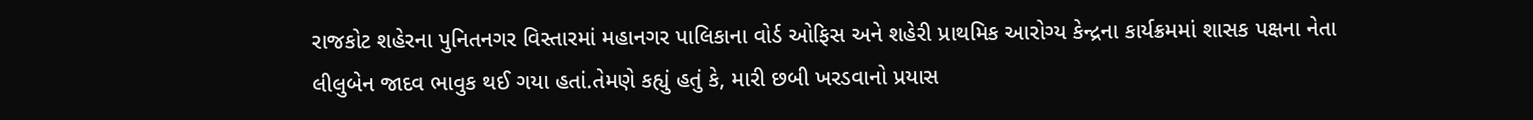રાજકોટ શહેરના પુનિતનગર વિસ્તારમાં મહાનગર પાલિકાના વોર્ડ ઓફિસ અને શહેરી પ્રાથમિક આરોગ્ય કેન્દ્રના કાર્યક્રમમાં શાસક પક્ષના નેતા લીલુબેન જાદવ ભાવુક થઈ ગયા હતાં.તેમણે કહ્યું હતું કે, મારી છબી ખરડવાનો પ્રયાસ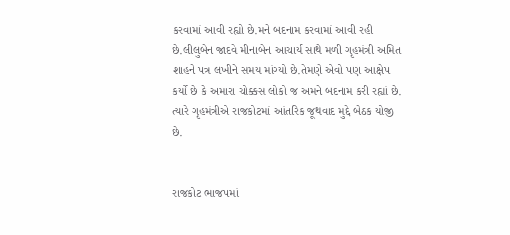કરવામાં આવી રહ્યો છે.મને બદનામ કરવામાં આવી રહી છે.લીલુબેન જાદવે મીનાબેન આચાર્ય સાથે મળી ગૃહમંત્રી અમિત શાહને પત્ર લખીને સમય માંગ્યો છે.તેમણે એવો પણ આક્ષેપ કર્યો છે કે અમારા ચોક્કસ લોકો જ અમને બદનામ કરી રહ્યાં છે. ત્યારે ગૃહમંત્રીએ રાજકોટમાં આંતરિક જૂથવાદ મુદ્દે બેઠક યોજી છે.


રાજકોટ ભાજપમાં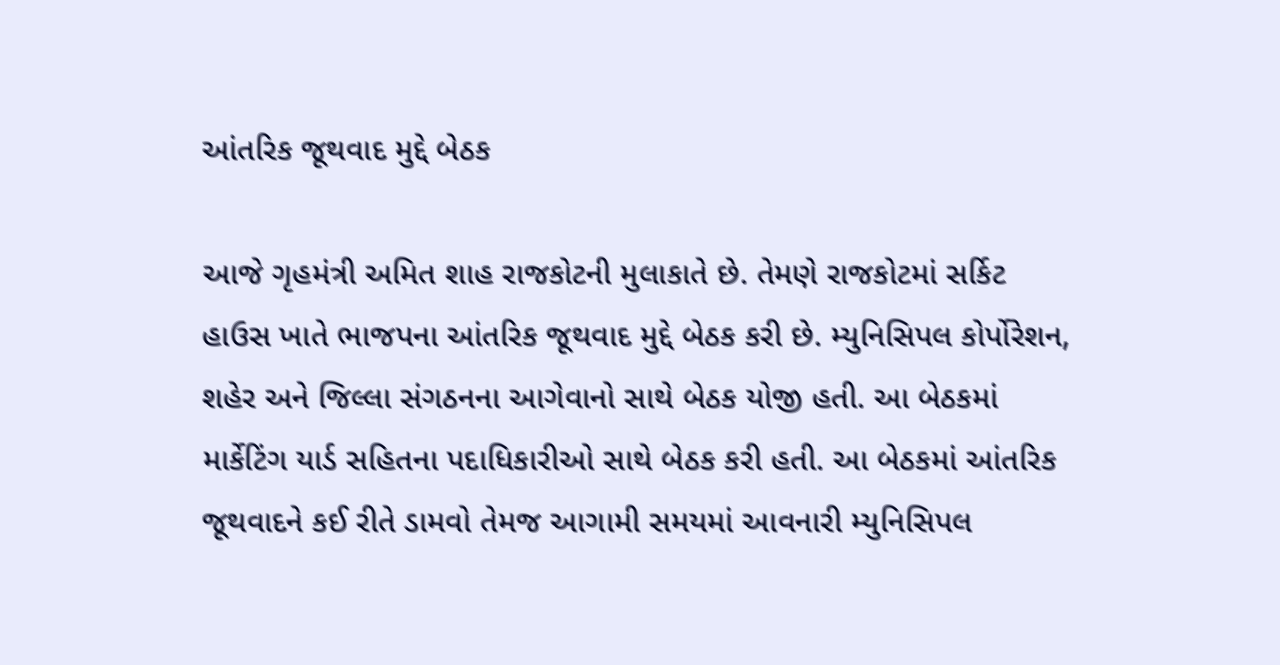આંતરિક જૂથવાદ મુદ્દે બેઠક

આજે ગૃહમંત્રી અમિત શાહ રાજકોટની મુલાકાતે છે. તેમણે રાજકોટમાં સર્કિટ હાઉસ ખાતે ભાજપના આંતરિક જૂથવાદ મુદ્દે બેઠક કરી છે. મ્યુનિસિપલ કોર્પોરેશન, શહેર અને જિલ્લા સંગઠનના આગેવાનો સાથે બેઠક યોજી હતી. આ બેઠકમાં માર્કેટિંગ યાર્ડ સહિતના પદાધિકારીઓ સાથે બેઠક કરી હતી. આ બેઠકમાં આંતરિક જૂથવાદને કઈ રીતે ડામવો તેમજ આગામી સમયમાં આવનારી મ્યુનિસિપલ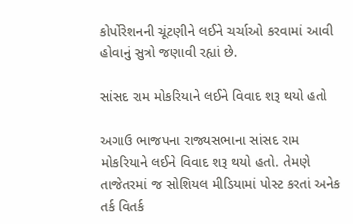કોર્પોરેશનની ચૂંટણીને લઈને ચર્ચાઓ કરવામાં આવી હોવાનું સુત્રો જણાવી રહ્યાં છે.

સાંસદ રામ મોકરિયાને લઈને વિવાદ શરૂ થયો હતો

અગાઉ ભાજપના રાજ્યસભાના સાંસદ રામ મોકરિયાને લઈને વિવાદ શરૂ થયો હતો. તેમણે તાજેતરમાં જ સોશિયલ મીડિયામાં પોસ્ટ કરતાં અનેક તર્ક વિતર્ક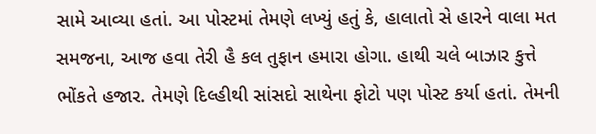સામે આવ્યા હતાં. આ પોસ્ટમાં તેમણે લખ્યું હતું કે, હાલાતો સે હારને વાલા મત સમજના, આજ હવા તેરી હૈ કલ તુફાન હમારા હોગા. હાથી ચલે બાઝાર કુત્તે ભોંકતે હજાર. તેમણે દિલ્હીથી સાંસદો સાથેના ફોટો પણ પોસ્ટ કર્યા હતાં. તેમની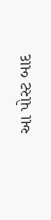આ પોસ્ટ બાદ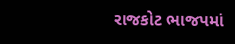રાજકોટ ભાજપમાં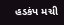હડકંપ મચી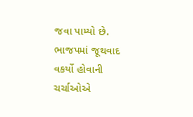જવા પામ્યો છે. ભાજપમાં જૂથવાદ વકર્યો હોવાની ચર્ચાઓએ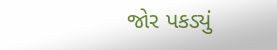જોર પકડ્યું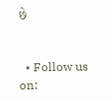છે


  • Follow us on: